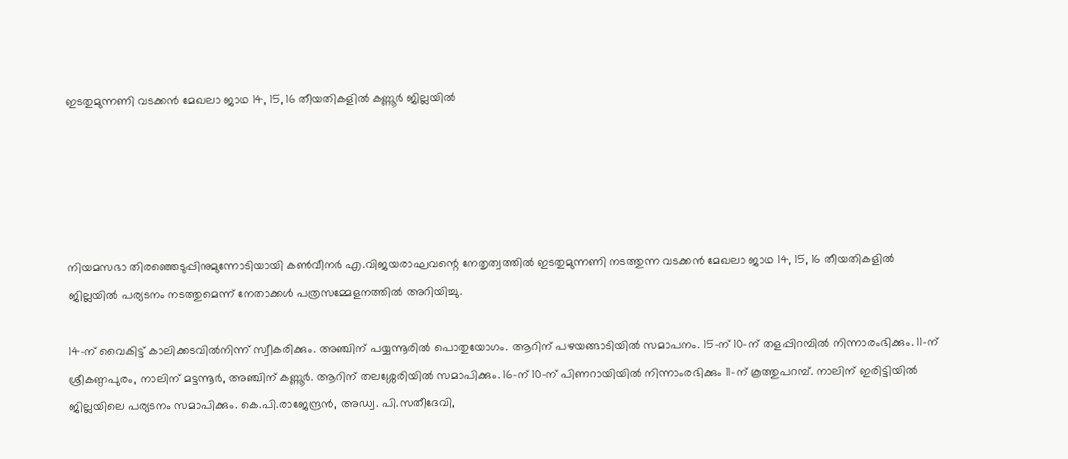ഇടതുമുന്നണി വടക്കൻ മേഖലാ ജാഥ 14, 15, 16 തീയതികളിൽ കണ്ണൂർ ജില്ലയിൽ





നിയമസഭാ തിരഞ്ഞെടുപ്പിനുമുന്നോടിയായി കൺവീനർ എ.വിജയരാഘവന്റെ നേതൃത്വത്തിൽ ഇടതുമുന്നണി നടത്തുന്ന വടക്കൻ മേഖലാ ജാഥ 14, 15, 16 തീയതികളിൽ ജില്ലയിൽ പര്യടനം നടത്തുമെന്ന് നേതാക്കൾ പത്രസമ്മേളനത്തിൽ അറിയിച്ചു.

14-ന് വൈകിട്ട് കാലിക്കടവിൽനിന്ന് സ്വീകരിക്കും. അഞ്ചിന് പയ്യന്നൂരിൽ പൊതുയോഗം. ആറിന് പഴയങ്ങാടിയിൽ സമാപനം. 15-ന് 10-ന് തളപ്പിറമ്പിൽ നിന്നാരംഭിക്കും. 11-ന് ശ്രീകണ്ഠപുരം, നാലിന് മട്ടന്നൂർ, അഞ്ചിന് കണ്ണൂർ. ആറിന് തലശ്ശേരിയിൽ സമാപിക്കും. 16-ന് 10-ന് പിണറായിയിൽ നിന്നാംരഭിക്കും 11-ന് കൂത്തുപറമ്പ്. നാലിന് ഇരിട്ടിയിൽ ജില്ലയിലെ പര്യടനം സമാപിക്കും. കെ.പി.രാജേന്ദ്രൻ, അഡ്വ. പി.സതീദേവി,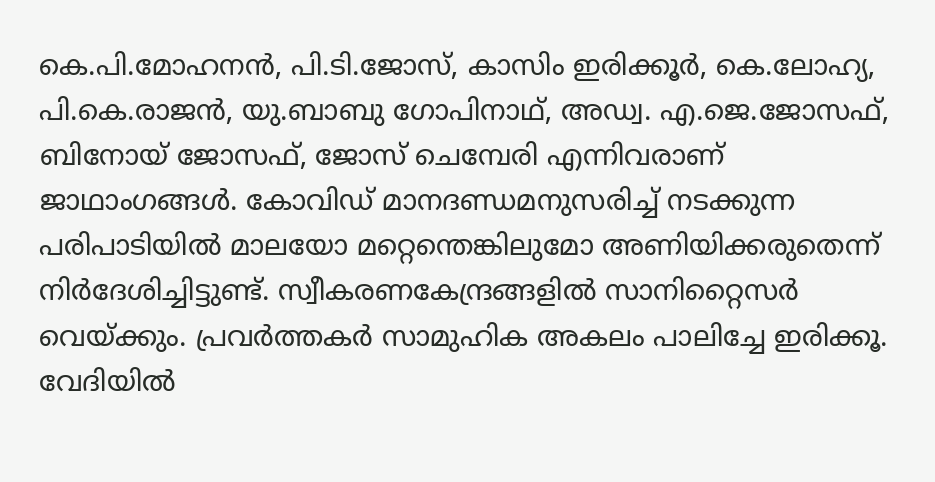കെ.പി.മോഹനൻ, പി.ടി.ജോസ്, കാസിം ഇരിക്കൂർ, കെ.ലോഹ്യ, പി.കെ.രാജൻ, യു.ബാബു ഗോപിനാഥ്, അഡ്വ. എ.ജെ.ജോസഫ്, ബിനോയ് ജോസഫ്, ജോസ് ചെമ്പേരി എന്നിവരാണ് ജാഥാംഗങ്ങൾ. കോവിഡ് മാനദണ്ഡമനുസരിച്ച് നടക്കുന്ന പരിപാടിയിൽ മാലയോ മറ്റെന്തെങ്കിലുമോ അണിയിക്കരുതെന്ന് നിർദേശിച്ചിട്ടുണ്ട്. സ്വീകരണകേന്ദ്രങ്ങളിൽ സാനിറ്റൈസർ വെയ്ക്കും. പ്രവർത്തകർ സാമുഹിക അകലം പാലിച്ചേ ഇരിക്കൂ. വേദിയിൽ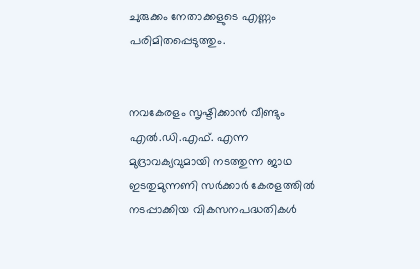ചുരുക്കം നേതാക്കളുടെ എണ്ണം പരിമിതപ്പെടുത്തും.


നവകേരളം സൃഷ്ടിക്കാൻ വീണ്ടും എൽ.ഡി.എഫ്. എന്ന മുദ്രാവക്യവുമായി നടത്തുന്ന ജാഥ ഇടതുമുന്നണി സർക്കാർ കേരളത്തിൽ നടപ്പാക്കിയ വികസനപദ്ധതികൾ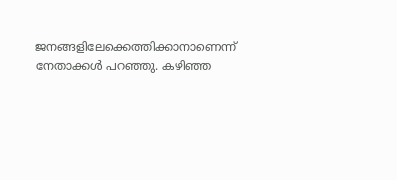ജനങ്ങളിലേക്കെത്തിക്കാനാണെന്ന് നേതാക്കൾ പറഞ്ഞു. കഴിഞ്ഞ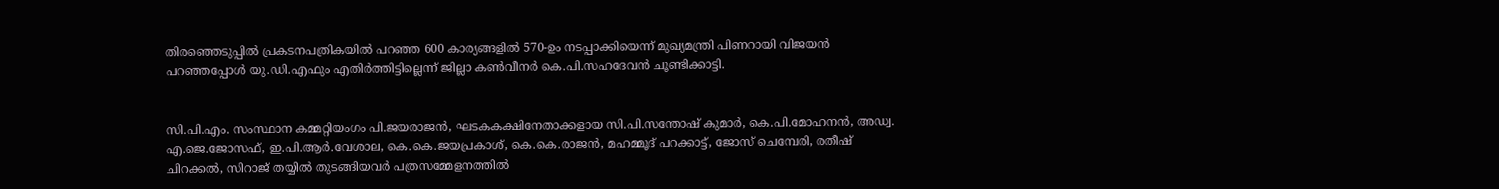തിരഞ്ഞെടുപ്പിൽ പ്രകടനപത്രികയിൽ പറഞ്ഞ 600 കാര്യങ്ങളിൽ 570-ഉം നടപ്പാക്കിയെന്ന് മുഖ്യമന്ത്രി പിണറായി വിജയൻ പറഞ്ഞപ്പോൾ യു.ഡി.എഫും എതിർത്തിട്ടില്ലെന്ന് ജില്ലാ കൺവീനർ കെ.പി.സഹദേവൻ ചൂണ്ടിക്കാട്ടി.


സി.പി.എം. സംസ്ഥാന കമ്മറ്റിയംഗം പി.ജയരാജൻ, ഘടകകക്ഷിനേതാക്കളായ സി.പി.സന്തോഷ് കുമാർ, കെ.പി.മോഹനൻ, അഡ്വ. എ.ജെ.ജോസഫ്, ഇ.പി.ആർ.വേശാല, കെ.കെ.ജയപ്രകാശ്, കെ.കെ.രാജൻ, മഹമ്മൂദ് പറക്കാട്ട്, ജോസ് ചെമ്പേരി, രതീഷ് ചിറക്കൽ, സിറാജ് തയ്യിൽ തുടങ്ങിയവർ പത്രസമ്മേളനത്തിൽ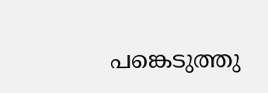പങ്കെടുത്തു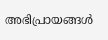അഭിപ്രായങ്ങള്‍